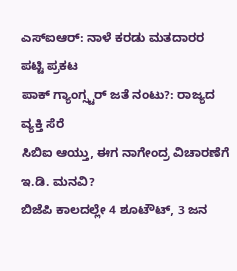ಎಸ್ಐಆರ್: ನಾಳೆ ಕರಡು ಮತದಾರರ ಪಟ್ಟಿ ಪ್ರಕಟ
ಪಾಕ್ ಗ್ಯಾಂಗ್ಸ್ಟರ್ ಜತೆ ನಂಟು?: ರಾಜ್ಯದ ವ್ಯಕ್ತಿ ಸೆರೆ
ಸಿಬಿಐ ಆಯ್ತು, ಈಗ ನಾಗೇಂದ್ರ ವಿಚಾರಣೆಗೆ ಇ.ಡಿ. ಮನವಿ?
ಬಿಜೆಪಿ ಕಾಲದಲ್ಲೇ 4 ಶೂಟೌಟ್, 3 ಜನ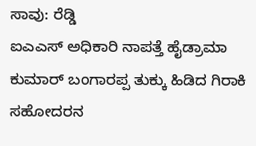ಸಾವು: ರೆಡ್ಡಿ
ಐಎಎಸ್ ಅಧಿಕಾರಿ ನಾಪತ್ತೆ ಹೈಡ್ರಾಮಾ
ಕುಮಾರ್ ಬಂಗಾರಪ್ಪ ತುಕ್ಕು ಹಿಡಿದ ಗಿರಾಕಿ ಸಹೋದರನ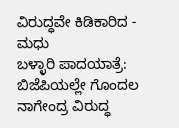ವಿರುದ್ಧವೇ ಕಿಡಿಕಾರಿದ - ಮಧು
ಬಳ್ಳಾರಿ ಪಾದಯಾತ್ರೆ: ಬಿಜೆಪಿಯಲ್ಲೇ ಗೊಂದಲ
ನಾಗೇಂದ್ರ ವಿರುದ್ಧ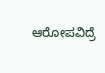ಆರೋಪವಿದ್ರೆ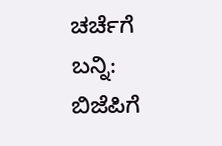ಚರ್ಚೆಗೆ ಬನ್ನಿ: ಬಿಜೆಪಿಗೆ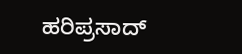ಹರಿಪ್ರಸಾದ್